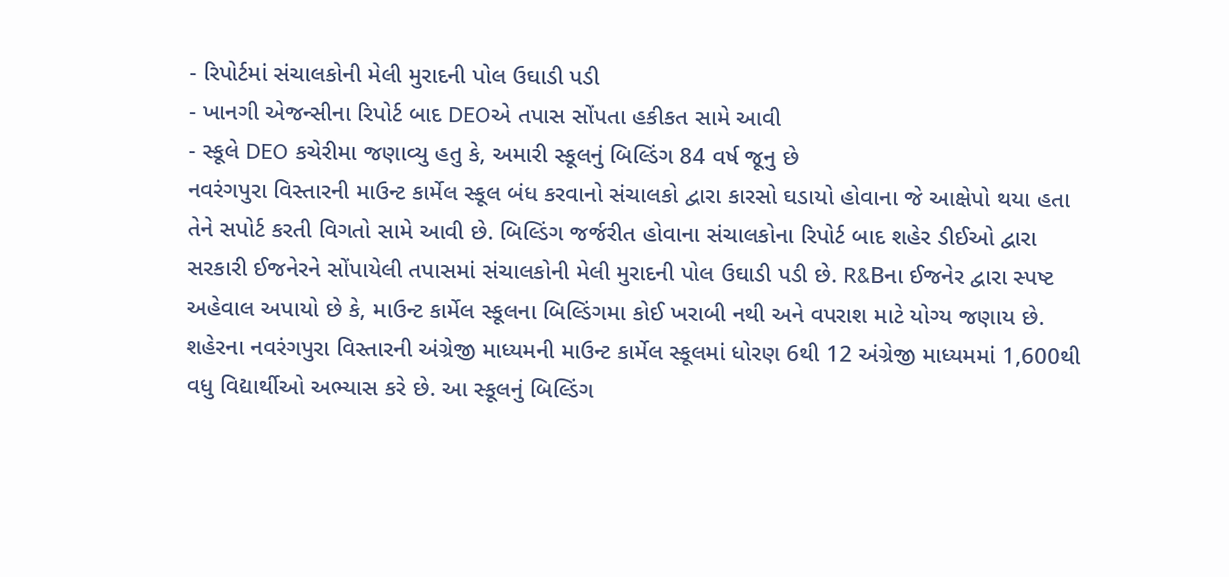- રિપોર્ટમાં સંચાલકોની મેલી મુરાદની પોલ ઉઘાડી પડી
- ખાનગી એજન્સીના રિપોર્ટ બાદ DEOએ તપાસ સોંપતા હકીકત સામે આવી
- સ્કૂલે DEO કચેરીમા જણાવ્યુ હતુ કે, અમારી સ્કૂલનું બિલ્ડિંગ 84 વર્ષ જૂનુ છે
નવરંગપુરા વિસ્તારની માઉન્ટ કાર્મેલ સ્કૂલ બંધ કરવાનો સંચાલકો દ્વારા કારસો ઘડાયો હોવાના જે આક્ષેપો થયા હતા તેને સપોર્ટ કરતી વિગતો સામે આવી છે. બિલ્ડિંગ જર્જરીત હોવાના સંચાલકોના રિપોર્ટ બાદ શહેર ડીઈઓ દ્વારા સરકારી ઈજનેરને સોંપાયેલી તપાસમાં સંચાલકોની મેલી મુરાદની પોલ ઉઘાડી પડી છે. R&Bના ઈજનેર દ્વારા સ્પષ્ટ અહેવાલ અપાયો છે કે, માઉન્ટ કાર્મેલ સ્કૂલના બિલ્ડિંગમા કોઈ ખરાબી નથી અને વપરાશ માટે યોગ્ય જણાય છે.
શહેરના નવરંગપુરા વિસ્તારની અંગ્રેજી માધ્યમની માઉન્ટ કાર્મેલ સ્કૂલમાં ધોરણ 6થી 12 અંગ્રેજી માધ્યમમાં 1,600થી વધુ વિદ્યાર્થીઓ અભ્યાસ કરે છે. આ સ્કૂલનું બિલ્ડિંગ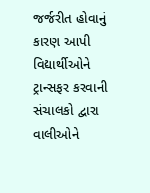જર્જરીત હોવાનું કારણ આપી વિદ્યાર્થીઓને ટ્રાન્સફર કરવાની સંચાલકો દ્વારા વાલીઓને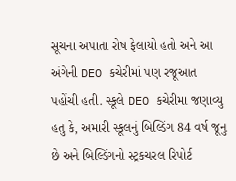સૂચના અપાતા રોષ ફેલાયો હતો અને આ અંગેની DEO કચેરીમાં પણ રજૂઆત પહોંચી હતી. સ્કૂલે DEO કચેરીમા જણાવ્યુ હતુ કે, અમારી સ્કૂલનું બિલ્ડિંગ 84 વર્ષ જૂનુ છે અને બિલ્ડિંગનો સ્ટ્રકચરલ રિપોર્ટ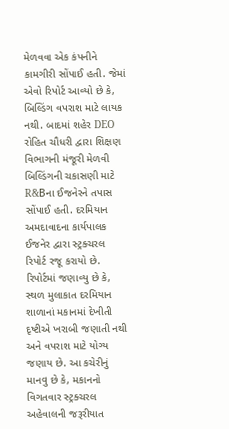મેળવવા એક કંપનીને કામગીરી સોંપાઈ હતી. જેમાં એવો રિપોર્ટ આવ્યો છે કે, બિલ્ડિંગ વપરાશ માટે લાયક નથી. બાદમાં શહેર DEO રોહિત ચૌધરી દ્વારા શિક્ષણ વિભાગની મંજૂરી મેળવી બિલ્ડિંગની ચકાસણી માટે R&Bના ઈજનેરને તપાસ સોંપાઈ હતી. દરમિયાન અમદાવાદના કાર્યપાલક ઈજનેર દ્વારા સ્ટ્રક્ચરલ રિપોર્ટ રજૂ કરાયો છે. રિપોર્ટમાં જણાવ્યુ છે કે, સ્થળ મુલાકાત દરમિયાન શાળાનાં મકાનમાં દેખીતી દૃષ્ટીએ ખરાબી જણાતી નથી અને વપરાશ માટે યોગ્ય જણાય છે. આ કચેરીનું માનવુ છે કે, મકાનનો વિગતવાર સ્ટ્રક્ચરલ અહેવાલની જરૂરીયાત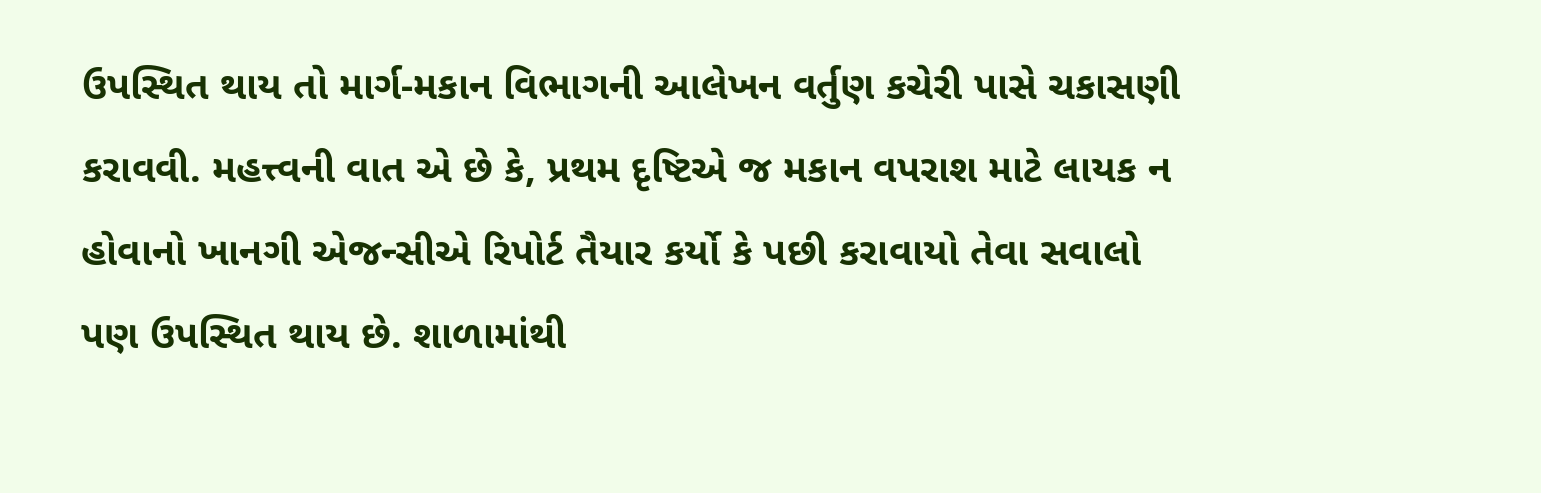ઉપસ્થિત થાય તો માર્ગ-મકાન વિભાગની આલેખન વર્તુણ કચેરી પાસે ચકાસણી કરાવવી. મહત્ત્વની વાત એ છે કે, પ્રથમ દૃષ્ટિએ જ મકાન વપરાશ માટે લાયક ન હોવાનો ખાનગી એજન્સીએ રિપોર્ટ તૈયાર કર્યો કે પછી કરાવાયો તેવા સવાલો પણ ઉપસ્થિત થાય છે. શાળામાંથી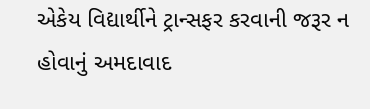એકેય વિદ્યાર્થીને ટ્રાન્સફર કરવાની જરૂર ન હોવાનું અમદાવાદ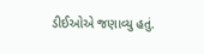ડીઈઓએ જણાવ્યુ હતું.